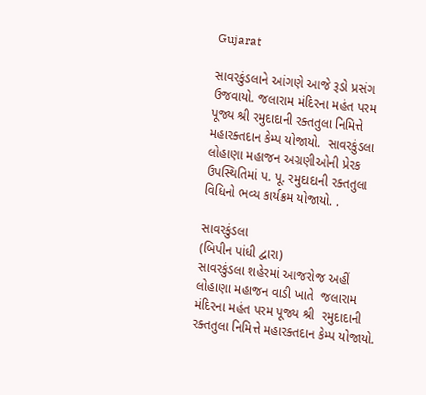Gujarat

સાવરકુંડલાને આંગણે આજે રૂડો પ્રસંગ ઉજવાયો. જલારામ મંદિરના મહંત પરમ  પૂજ્ય શ્રી રમુદાદાની રક્તતુલા નિમિત્તે મહારક્તદાન કેમ્પ યોજાયો.  સાવરકુંડલા લોહાણા મહાજન અગ્રણીઓની પ્રેરક ઉપસ્થિતિમાં પ. પૂ. રમુદાદાની રક્તતુલા વિધિનો ભવ્ય કાર્યક્રમ યોજાયો. .

સાવરકુંડલા
(બિપીન પાંધી દ્વારા)
સાવરકુંડલા શહેરમાં આજરોજ અહીં લોહાણા મહાજન વાડી ખાતે  જલારામ મંદિરના મહંત પરમ પૂજ્ય શ્રી  રમુદાદાની  રક્તતુલા નિમિત્તે મહારક્તદાન કેમ્પ યોજાયો.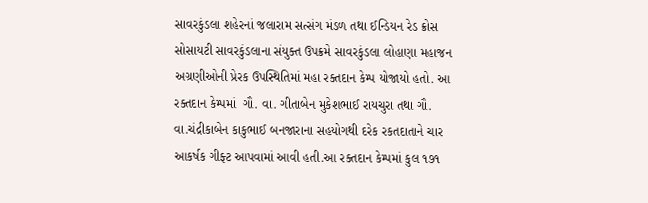સાવરકુંડલા શહેરનાં જલારામ સત્સંગ મંડળ તથા ઈન્ડિયન રેડ ક્રોસ સોસાયટી સાવરકુંડલાના સંયુક્ત ઉપક્રમે સાવરકુંડલા લોહાણા મહાજન અગ્રણીઓની પ્રેરક ઉપસ્થિતિમાં મહા રક્તદાન કેમ્પ યોજાયો હતો. આ રક્તદાન કેમ્પમાં  ગૌ. વા. ગીતાબેન મુકેશભાઈ રાયચુરા તથા ગૌ. વા.ચંદ્રીકાબેન કાકુભાઈ બનજારાના સહયોગથી દરેક રકતદાતાને ચાર આકર્ષક ગીફ્ટ આપવામાં આવી હતી.આ રક્તદાન કેમ્પમાં કુલ ૧૭૧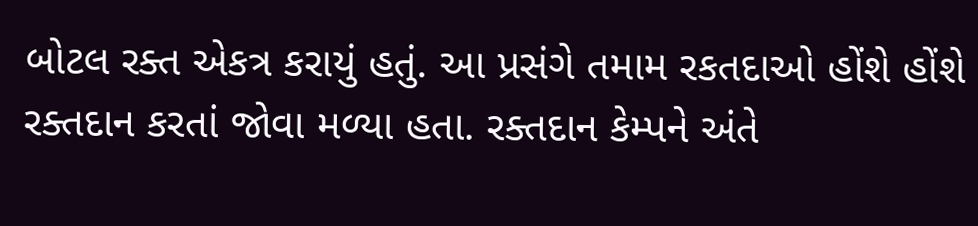બોટલ રક્ત એકત્ર કરાયું હતું. આ પ્રસંગે તમામ રકતદાઓ હોંશે હોંશે રક્તદાન કરતાં જોવા મળ્યા હતા. રક્તદાન કેમ્પને અંતે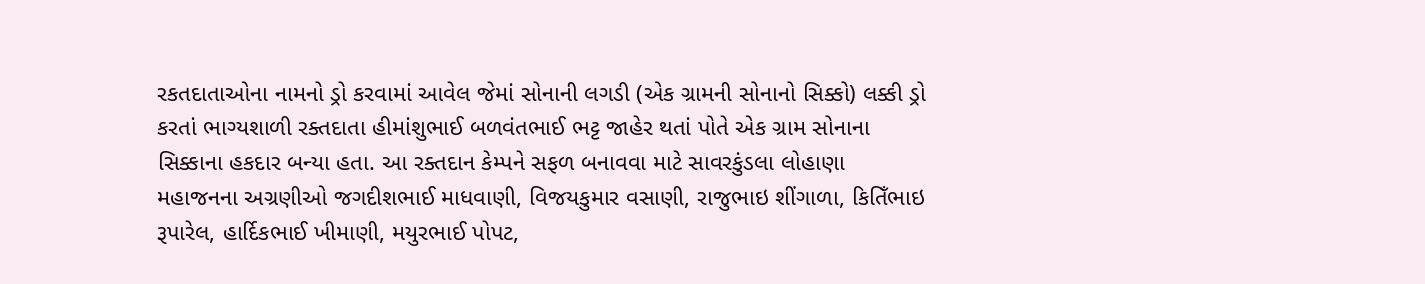રકતદાતાઓના નામનો ડ્રો કરવામાં આવેલ જેમાં સોનાની લગડી (એક ગ્રામની સોનાનો સિક્કો) લક્કી ડ્રો કરતાં ભાગ્યશાળી રક્તદાતા હીમાંશુભાઈ બળવંતભાઈ ભટ્ટ જાહેર થતાં પોતે એક ગ્રામ સોનાના સિક્કાના હકદાર બન્યા હતા. આ રક્તદાન કેમ્પને સફળ બનાવવા માટે સાવરકુંડલા લોહાણા મહાજનના અગ્રણીઓ જગદીશભાઈ માધવાણી, વિજયકુમાર વસાણી, રાજુભાઇ શીંગાળા, કિતિઁભાઇ રૂપારેલ, હાર્દિકભાઈ ખીમાણી, મયુરભાઈ પોપટ,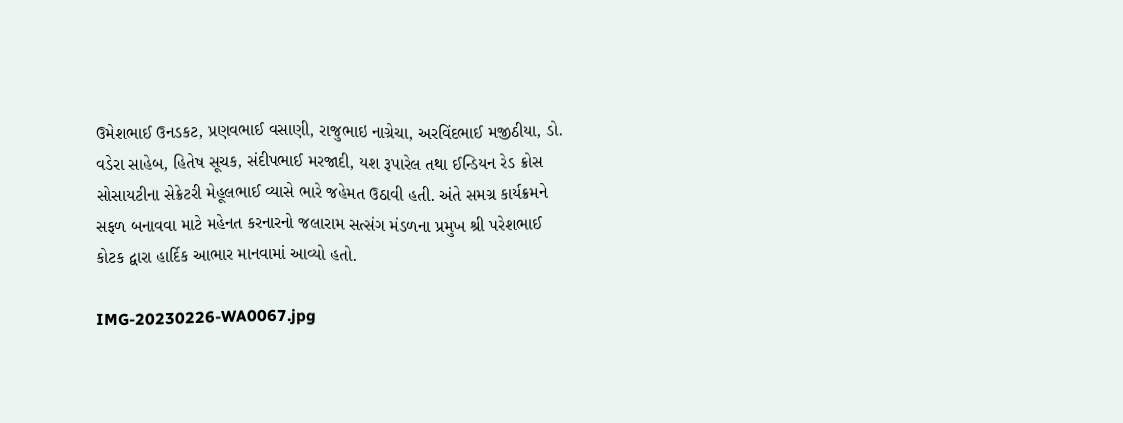ઉમેશભાઈ ઉનડકટ, પ્રણવભાઈ વસાણી, રાજુભાઇ નાગ્રેચા, અરવિંદભાઈ મજીઠીયા, ડો. વડેરા સાહેબ, હિતેષ સૂચક, સંદીપભાઈ મરજાદી, યશ રૂપારેલ તથા ઈન્ડિયન રેડ ક્રોસ સોસાયટીના સેક્રેટરી મેહૂલભાઈ વ્યાસે ભારે જહેમત ઉઠાવી હતી. અંતે સમગ્ર કાર્યક્રમને સફળ બનાવવા માટે મહેનત કરનારનો જલારામ સત્સંગ મંડળના પ્રમુખ શ્રી પરેશભાઈ કોટક દ્વારા હાર્દિક આભાર માનવામાં આવ્યો હતો.

IMG-20230226-WA0067.jpg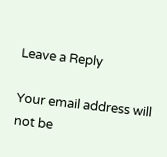Leave a Reply

Your email address will not be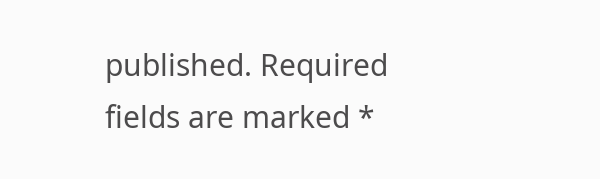published. Required fields are marked *